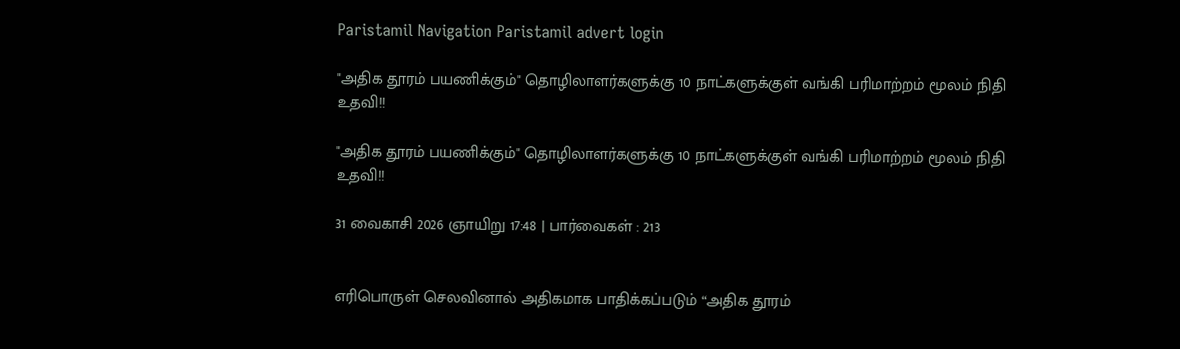Paristamil Navigation Paristamil advert login

"அதிக தூரம் பயணிக்கும்" தொழிலாளர்களுக்கு 10 நாட்களுக்குள் வங்கி பரிமாற்றம் மூலம் நிதி உதவி!!

"அதிக தூரம் பயணிக்கும்" தொழிலாளர்களுக்கு 10 நாட்களுக்குள் வங்கி பரிமாற்றம் மூலம் நிதி உதவி!!

31 வைகாசி 2026 ஞாயிறு 17:48 | பார்வைகள் : 213


எரிபொருள் செலவினால் அதிகமாக பாதிக்கப்படும் “அதிக தூரம்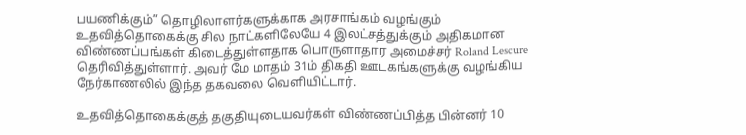பயணிக்கும்” தொழிலாளர்களுக்காக அரசாங்கம் வழங்கும் உதவித்தொகைக்கு சில நாட்களிலேயே 4 இலட்சத்துக்கும் அதிகமான விண்ணப்பங்கள் கிடைத்துள்ளதாக பொருளாதார அமைச்சர் Roland Lescure தெரிவித்துள்ளார். அவர் மே மாதம் 31ம் திகதி ஊடகங்களுக்கு வழங்கிய நேர்காணலில் இந்த தகவலை வெளியிட்டார்.

உதவித்தொகைக்குத் தகுதியுடையவர்கள் விண்ணப்பித்த பின்னர் 10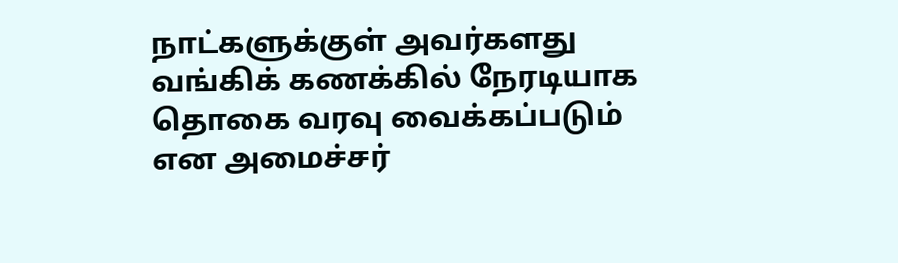நாட்களுக்குள் அவர்களது வங்கிக் கணக்கில் நேரடியாக தொகை வரவு வைக்கப்படும் என அமைச்சர்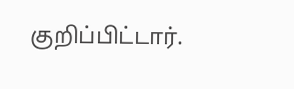குறிப்பிட்டார்.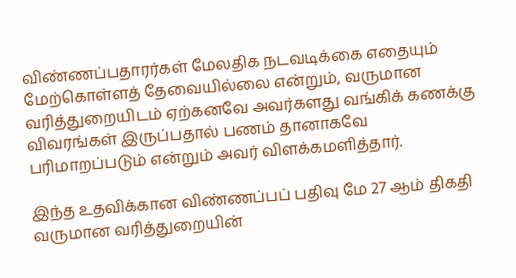விண்ணப்பதாரர்கள் மேலதிக நடவடிக்கை எதையும் மேற்கொள்ளத் தேவையில்லை என்றும், வருமான வரித்துறையிடம் ஏற்கனவே அவர்களது வங்கிக் கணக்கு விவரங்கள் இருப்பதால் பணம் தானாகவே பரிமாறப்படும் என்றும் அவர் விளக்கமளித்தார்.

இந்த உதவிக்கான விண்ணப்பப் பதிவு மே 27 ஆம் திகதி வருமான வரித்துறையின்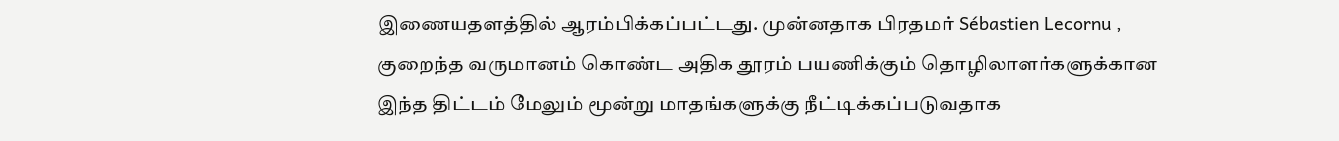இணையதளத்தில் ஆரம்பிக்கப்பட்டது. முன்னதாக பிரதமர் Sébastien Lecornu , குறைந்த வருமானம் கொண்ட அதிக தூரம் பயணிக்கும் தொழிலாளர்களுக்கான இந்த திட்டம் மேலும் மூன்று மாதங்களுக்கு நீட்டிக்கப்படுவதாக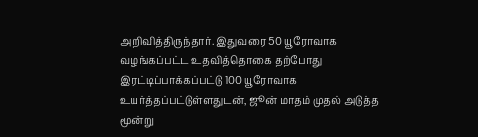அறிவித்திருந்தார். இதுவரை 50 யூரோவாக வழங்கப்பட்ட உதவித்தொகை தற்போது இரட்டிப்பாக்கப்பட்டு 100 யூரோவாக உயர்த்தப்பட்டுள்ளதுடன், ஜூன் மாதம் முதல் அடுத்த மூன்று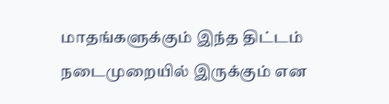மாதங்களுக்கும் இந்த திட்டம் நடைமுறையில் இருக்கும் என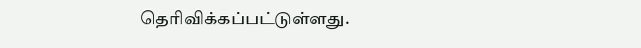தெரிவிக்கப்பட்டுள்ளது.